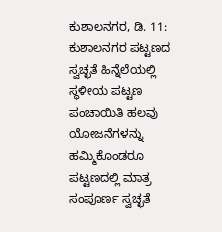ಕುಶಾಲನಗರ, ಡಿ. 11: ಕುಶಾಲನಗರ ಪಟ್ಟಣದ ಸ್ವಚ್ಛತೆ ಹಿನ್ನೆಲೆಯಲ್ಲಿ ಸ್ಥಳೀಯ ಪಟ್ಟಣ ಪಂಚಾಯಿತಿ ಹಲವು ಯೋಜನೆಗಳನ್ನು ಹಮ್ಮಿಕೊಂಡರೂ ಪಟ್ಟಣದಲ್ಲಿ ಮಾತ್ರ ಸಂಪೂರ್ಣ ಸ್ವಚ್ಛತೆ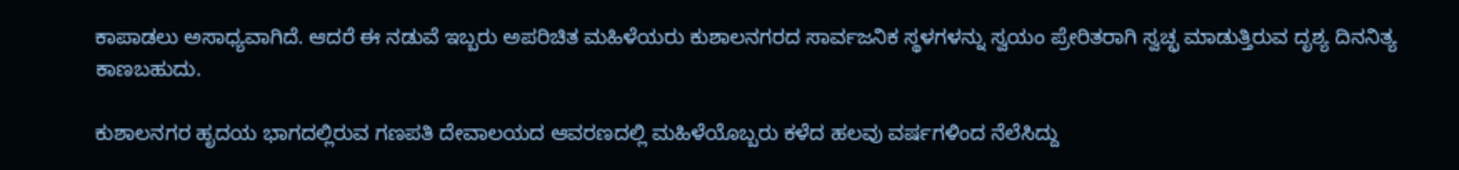ಕಾಪಾಡಲು ಅಸಾಧ್ಯವಾಗಿದೆ. ಆದರೆ ಈ ನಡುವೆ ಇಬ್ಬರು ಅಪರಿಚಿತ ಮಹಿಳೆಯರು ಕುಶಾಲನಗರದ ಸಾರ್ವಜನಿಕ ಸ್ಥಳಗಳನ್ನು ಸ್ವಯಂ ಪ್ರೇರಿತರಾಗಿ ಸ್ವಚ್ಛ ಮಾಡುತ್ತಿರುವ ದೃಶ್ಯ ದಿನನಿತ್ಯ ಕಾಣಬಹುದು.

ಕುಶಾಲನಗರ ಹೃದಯ ಭಾಗದಲ್ಲಿರುವ ಗಣಪತಿ ದೇವಾಲಯದ ಆವರಣದಲ್ಲಿ ಮಹಿಳೆಯೊಬ್ಬರು ಕಳೆದ ಹಲವು ವರ್ಷಗಳಿಂದ ನೆಲೆಸಿದ್ದು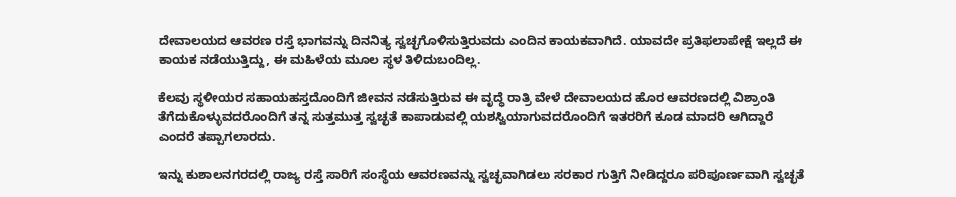ದೇವಾಲಯದ ಆವರಣ ರಸ್ತೆ ಭಾಗವನ್ನು ದಿನನಿತ್ಯ ಸ್ವಚ್ಛಗೊಳಿಸುತ್ತಿರುವದು ಎಂದಿನ ಕಾಯಕವಾಗಿದೆ. ಯಾವದೇ ಪ್ರತಿಫಲಾಪೇಕ್ಷೆ ಇಲ್ಲದೆ ಈ ಕಾಯಕ ನಡೆಯುತ್ತಿದ್ದು, ಈ ಮಹಿಳೆಯ ಮೂಲ ಸ್ಥಳ ತಿಳಿದುಬಂದಿಲ್ಲ.

ಕೆಲವು ಸ್ಥಳೀಯರ ಸಹಾಯಹಸ್ತದೊಂದಿಗೆ ಜೀವನ ನಡೆಸುತ್ತಿರುವ ಈ ವೃದ್ಧೆ ರಾತ್ರಿ ವೇಳೆ ದೇವಾಲಯದ ಹೊರ ಆವರಣದಲ್ಲಿ ವಿಶ್ರಾಂತಿ ತೆಗೆದುಕೊಳ್ಳುವದರೊಂದಿಗೆ ತನ್ನ ಸುತ್ತಮುತ್ತ ಸ್ವಚ್ಛತೆ ಕಾಪಾಡುವಲ್ಲಿ ಯಶಸ್ವಿಯಾಗುವದರೊಂದಿಗೆ ಇತರರಿಗೆ ಕೂಡ ಮಾದರಿ ಆಗಿದ್ದಾರೆ ಎಂದರೆ ತಪ್ಪಾಗಲಾರದು.

ಇನ್ನು ಕುಶಾಲನಗರದಲ್ಲಿ ರಾಜ್ಯ ರಸ್ತೆ ಸಾರಿಗೆ ಸಂಸ್ಥೆಯ ಆವರಣವನ್ನು ಸ್ವಚ್ಛವಾಗಿಡಲು ಸರಕಾರ ಗುತ್ತಿಗೆ ನೀಡಿದ್ದರೂ ಪರಿಪೂರ್ಣವಾಗಿ ಸ್ವಚ್ಛತೆ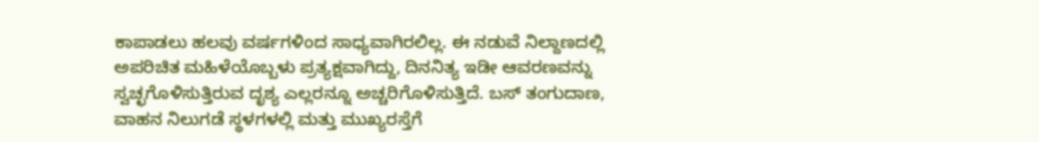ಕಾಪಾಡಲು ಹಲವು ವರ್ಷಗಳಿಂದ ಸಾಧ್ಯವಾಗಿರಲಿಲ್ಲ. ಈ ನಡುವೆ ನಿಲ್ದಾಣದಲ್ಲಿ ಅಪರಿಚಿತ ಮಹಿಳೆಯೊಬ್ಬಳು ಪ್ರತ್ಯಕ್ಷವಾಗಿದ್ದು, ದಿನನಿತ್ಯ ಇಡೀ ಆವರಣವನ್ನು ಸ್ವಚ್ಛಗೊಳಿಸುತ್ತಿರುವ ದೃಶ್ಯ ಎಲ್ಲರನ್ನೂ ಅಚ್ಚರಿಗೊಳಿಸುತ್ತಿದೆ. ಬಸ್ ತಂಗುದಾಣ, ವಾಹನ ನಿಲುಗಡೆ ಸ್ಥಳಗಳಲ್ಲಿ ಮತ್ತು ಮುಖ್ಯರಸ್ತೆಗೆ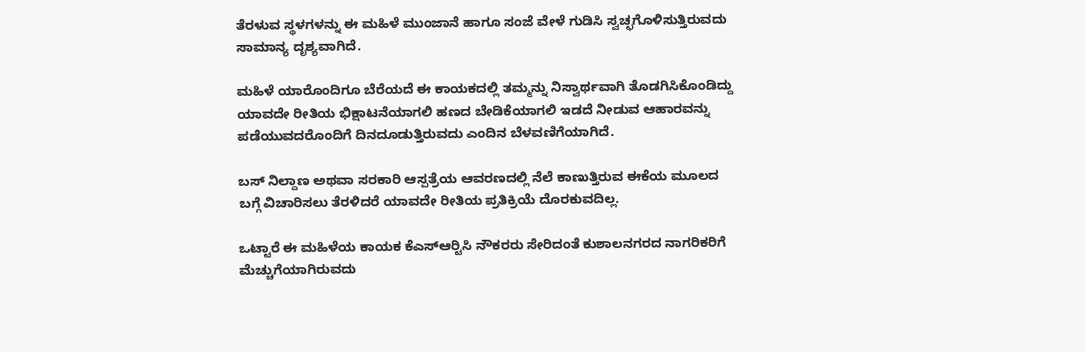ತೆರಳುವ ಸ್ಥಳಗಳನ್ನು ಈ ಮಹಿಳೆ ಮುಂಜಾನೆ ಹಾಗೂ ಸಂಜೆ ವೇಳೆ ಗುಡಿಸಿ ಸ್ವಚ್ಛಗೊಳಿಸುತ್ತಿರುವದು ಸಾಮಾನ್ಯ ದೃಶ್ಯವಾಗಿದೆ.

ಮಹಿಳೆ ಯಾರೊಂದಿಗೂ ಬೆರೆಯದೆ ಈ ಕಾಯಕದಲ್ಲಿ ತಮ್ಮನ್ನು ನಿಸ್ವಾರ್ಥವಾಗಿ ತೊಡಗಿಸಿಕೊಂಡಿದ್ದು ಯಾವದೇ ರೀತಿಯ ಭಿಕ್ಷಾಟನೆಯಾಗಲಿ ಹಣದ ಬೇಡಿಕೆಯಾಗಲಿ ಇಡದೆ ನೀಡುವ ಆಹಾರವನ್ನು ಪಡೆಯುವದರೊಂದಿಗೆ ದಿನದೂಡುತ್ತಿರುವದು ಎಂದಿನ ಬೆಳವಣಿಗೆಯಾಗಿದೆ.

ಬಸ್ ನಿಲ್ದಾಣ ಅಥವಾ ಸರಕಾರಿ ಆಸ್ಪತ್ರೆಯ ಆವರಣದಲ್ಲಿ ನೆಲೆ ಕಾಣುತ್ತಿರುವ ಈಕೆಯ ಮೂಲದ ಬಗ್ಗೆ ವಿಚಾರಿಸಲು ತೆರಳಿದರೆ ಯಾವದೇ ರೀತಿಯ ಪ್ರತಿಕ್ರಿಯೆ ದೊರಕುವದಿಲ್ಲ.

ಒಟ್ಟಾರೆ ಈ ಮಹಿಳೆಯ ಕಾಯಕ ಕೆಎಸ್‍ಆರ್‍ಟಿಸಿ ನೌಕರರು ಸೇರಿದಂತೆ ಕುಶಾಲನಗರದ ನಾಗರಿಕರಿಗೆ ಮೆಚ್ಚುಗೆಯಾಗಿರುವದು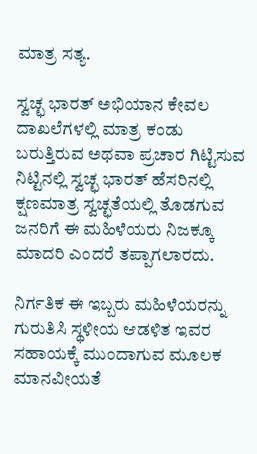ಮಾತ್ರ ಸತ್ಯ.

ಸ್ವಚ್ಛ ಭಾರತ್ ಅಭಿಯಾನ ಕೇವಲ ದಾಖಲೆಗಳಲ್ಲಿ ಮಾತ್ರ ಕಂಡು ಬರುತ್ತಿರುವ ಅಥವಾ ಪ್ರಚಾರ ಗಿಟ್ಟಿಸುವ ನಿಟ್ಟಿನಲ್ಲಿ ಸ್ವಚ್ಛ ಭಾರತ್ ಹೆಸರಿನಲ್ಲಿ ಕ್ಷಣಮಾತ್ರ ಸ್ವಚ್ಛತೆಯಲ್ಲಿ ತೊಡಗುವ ಜನರಿಗೆ ಈ ಮಹಿಳೆಯರು ನಿಜಕ್ಕೂ ಮಾದರಿ ಎಂದರೆ ತಪ್ಪಾಗಲಾರದು.

ನಿರ್ಗತಿಕ ಈ ಇಬ್ಬರು ಮಹಿಳೆಯರನ್ನು ಗುರುತಿಸಿ ಸ್ಥಳೀಯ ಆಡಳಿತ ಇವರ ಸಹಾಯಕ್ಕೆ ಮುಂದಾಗುವ ಮೂಲಕ ಮಾನವೀಯತೆ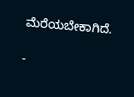ಮೆರೆಯಬೇಕಾಗಿದೆ.

-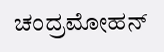ಚಂದ್ರಮೋಹನ್